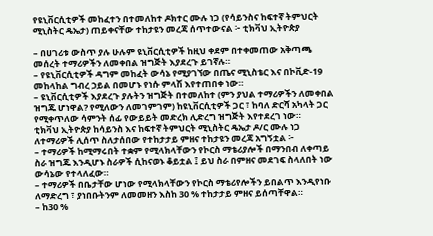የዩኒቨርሲቲዎች መከፈተን በተመለከተ ዶክተር ሙሉ ነጋ (የሳይንስና ከፍተኛ ትምህርት ሚኒስትር ዴኤታ) ጠይቀናቸው ተከታዩን መረጃ ሰጥተውናል ፦ ቲክቫህ ኢትዮጵያ

– በሀገሪቱ ውስጥ ያሉ ሁሉም ዩኒቨርሲቲዎች ከዚህ ቀደም በተቀመጠው አቅጣጫ መሰረት ተማሪዎችን ለመቀበል ዝግጅት እያደረጉ ይገኛሉ።
– የዩኒቨርሲቲዎች ዳግም መከፈት ውሳኔ የሚያገኘው በጤና ሚኒስቴር እና በኮቪድ-19 መከላከል ግብረ ኃይል በመሆኑ የነሱ ምላሽ እየተጠበቀ ነው።
– ዩኒቨርሲቲዎች እያደረጉ ያሉትን ዝግጅት በተመለከተ (ምን ያህል ተማሪዎችን ለመቀበል ዝግጁ ሆነዋል? የሚለውን ለመገምገም) ከዩኒቨርሲቲዎች ጋር ፣ ከባለ ድርሻ አካላት ጋር የሚቀጥለው ሳምንት ሰፊ የውይይት መድረክ ሊድረግ ዝግጅት እየተደረገ ነው።
ቲክቫህ ኢትዮጵያ ከሳይንስ እና ከፍተኛ ትምህርት ሚኒስትር ዴኤታ ዶ/ር ሙሉ ነጋ ለተማሪዎች ሊሰጥ ስለታሰበው የተከታታይ ምዘና ተከታዩን መረጃ አግኝቷል ፦
– ተማሪዎች ከሚማሩበት ተቋም የሚላክላቸውን የኮርስ ማቴሪያሎች በማንበብ ለቀጣይ ስራ ዝግጁ እንዲሆኑ ስራዎች ሲከናወኑ ቆይቷል ፤ ይህ ስራ በምዘና መደገፍ ስላለበት ነው ውሳኔው የተላለፈው።
– ተማሪዎች በቤታቸው ሆነው የሚላክላቸውን የኮርስ ማቴሪየሎችን ይበልጥ እንዲየነቡ ለማድረግ ፣ ያነበቡትንም ለመመዘን እስከ 30 % ተከታታይ ምዘና ይሰጣቸዋል።
– ከ30 %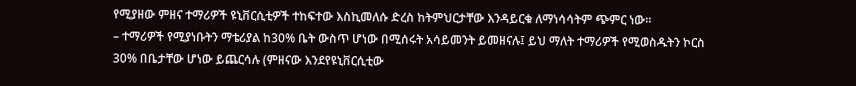የሚያዘው ምዘና ተማሪዎች ዩኒቨርሲቲዎች ተከፍተው እስኪመለሱ ድረስ ከትምህርታቸው እንዳይርቁ ለማነሳሳትም ጭምር ነው።
– ተማሪዎች የሚያነቡትን ማቴሪያል ከ30% ቤት ውስጥ ሆነው በሚሰሩት አሳይመንት ይመዘናሉ፤ ይህ ማለት ተማሪዎች የሚወስዱትን ኮርስ 30% በቤታቸው ሆነው ይጨርሳሉ (ምዘናው እንደየዩኒቨርሲቲው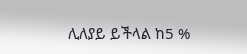ሊለያይ ይችላል ከ5 %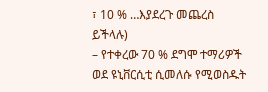፣ 10 % …እያደረጉ መጨረስ ይችላሉ)
– የተቀረው 70 % ደግሞ ተማሪዎች ወደ ዩኒቨርሲቲ ሲመለሱ የሚወስዱት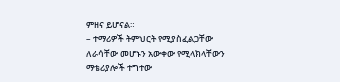ምዘና ይሆናል።
– ተማሪዎች ትምህርት የሚያስፈልጋቸው ለራሳቸው መሆኑን አውቀው የሚላክላቸውን ማቴሪያሎች ተግተው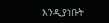እንዲያነቡት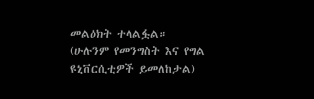መልዕክት ተላልፏል።
(ሁሉንም የመንግስት እና የግል ዩኒቨርሲቲዎች ይመለከታል)